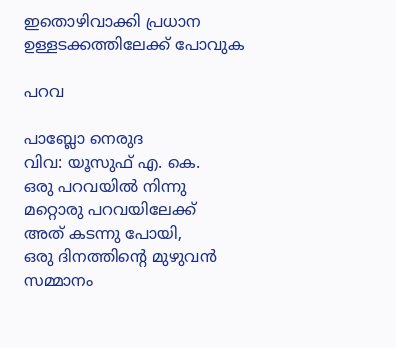ഇതൊഴിവാക്കി പ്രധാന ഉള്ളടക്കത്തിലേക്ക് പോവുക

പറവ

പാബ്ലോ നെരുദ
വിവ: യൂസുഫ് എ. കെ.
ഒരു പറവയില്‍ നിന്നു മറ്റൊരു പറവയിലേക്ക്
അത് കടന്നു പോയി,
ഒരു ദിനത്തിന്റെ മുഴുവന്‍ സമ്മാനം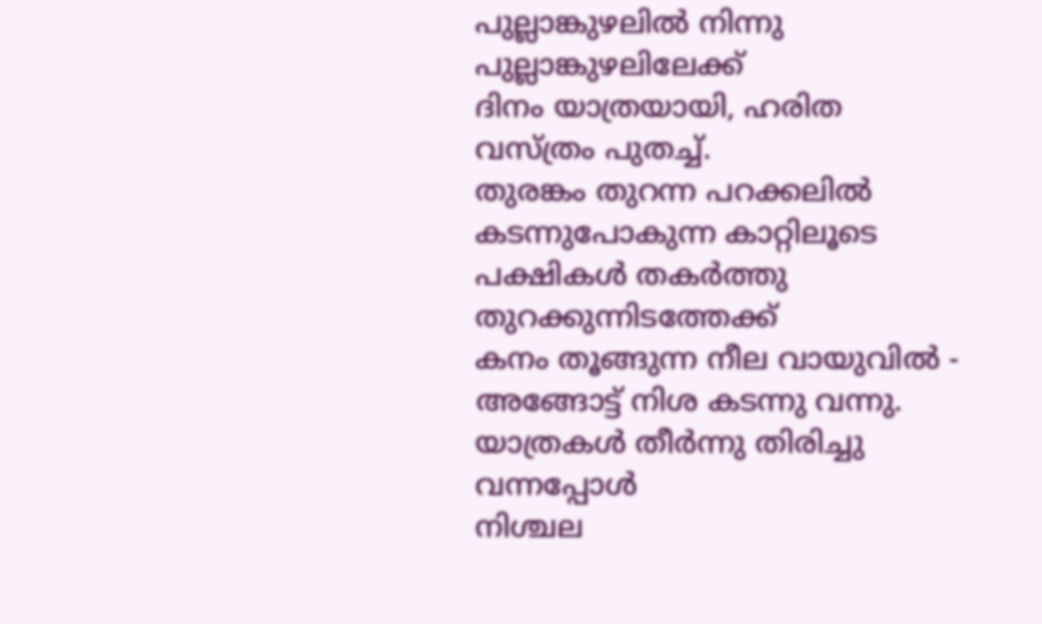പുല്ലാങ്കുഴലില്‍ നിന്നു പുല്ലാങ്കുഴലിലേക്ക്
ദിനം യാത്രയായി, ഹരിത വസ്ത്രം പുതച്ച്.
തുരങ്കം തുറന്ന പറക്കലില്‍
കടന്നുപോകുന്ന കാറ്റിലൂടെ
പക്ഷികള്‍ തകര്‍ത്തു തുറക്കുന്നിടത്തേക്ക്
കനം തൂങ്ങുന്ന നീല വായുവില്‍ -
അങ്ങോട്ട്‌ നിശ കടന്നു വന്നു.
യാത്രകള്‍ തീര്‍ന്നു തിരിച്ചു വന്നപ്പോള്‍
നിശ്ചല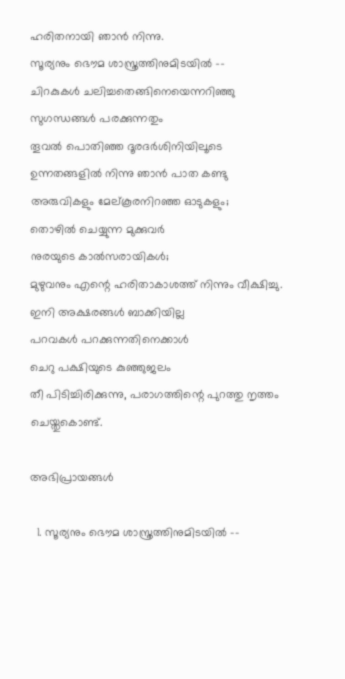ഹരിതനായി ഞാന്‍ നിന്നു.
സൂര്യനും ഭൌമ ശാസ്ത്രത്തിനുമിടയില്‍ --
ചിറകുകള്‍ ചലിച്ചതെങ്ങിനെയെന്നറിഞ്ഞു
സുഗന്ധങ്ങള്‍ പരക്കുന്നതും
തൂവല്‍ പൊതിഞ്ഞ ദൂരദര്‍ശിനിയിലൂടെ
ഉന്നതങ്ങളില്‍ നിന്നു ഞാന്‍ പാത കണ്ടു
അരുവികളും മേല്കൂരനിറഞ്ഞ ഓടുകളും;
തൊഴില്‍ ചെയ്യുന്ന മുക്കുവര്‍
നുരയുടെ കാല്‍സരായികള്‍;
മുഴുവനും എന്റെ ഹരിതാകാശത്ത് നിന്നും വീക്ഷിച്ചു.
ഇനി അക്ഷരങ്ങള്‍ ബാക്കിയില്ല
പറവകള്‍ പറക്കുന്നതിനെക്കാള്‍
ചെറു പക്ഷിയുടെ കുഞ്ഞുജലം
തീ പിടിച്ചിരിക്കുന്നു, പരാഗത്തിന്റെ പുറത്തു നൃത്തം ചെയ്തുകൊണ്ട്.

അഭിപ്രായങ്ങള്‍

  1. സൂര്യനും ഭൌമ ശാസ്ത്രത്തിനുമിടയില്‍ --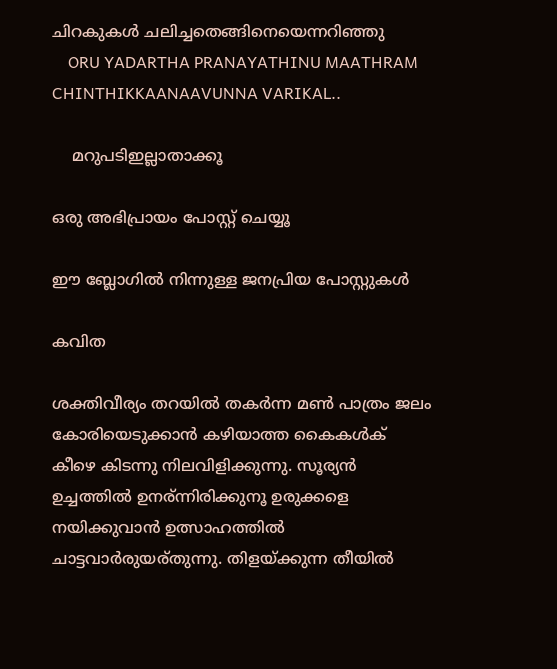ചിറകുകള്‍ ചലിച്ചതെങ്ങിനെയെന്നറിഞ്ഞു
    ORU YADARTHA PRANAYATHINU MAATHRAM CHINTHIKKAANAAVUNNA VARIKAL..

    മറുപടിഇല്ലാതാക്കൂ

ഒരു അഭിപ്രായം പോസ്റ്റ് ചെയ്യൂ

ഈ ബ്ലോഗിൽ നിന്നുള്ള ജനപ്രിയ പോസ്റ്റുകള്‍‌

കവിത

ശക്തിവീര്യം തറയില്‍ തകര്‍ന്ന മണ്‍ പാത്രം ജലം കോരിയെടുക്കാന്‍ കഴിയാത്ത കൈകള്‍ക് കീഴെ കിടന്നു നിലവിളിക്കുന്നു. സൂര്യന്‍ ഉച്ചത്തില്‍ ഉനര്ന്നിരിക്കുനൂ ഉരുക്കളെ നയിക്കുവാന്‍ ഉത്സാഹത്തില്‍ ചാട്ടവാര്‍രുയര്തുന്നു. തിളയ്ക്കുന്ന തീയില്‍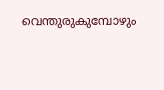വെന്തുരുകുമ്പോഴും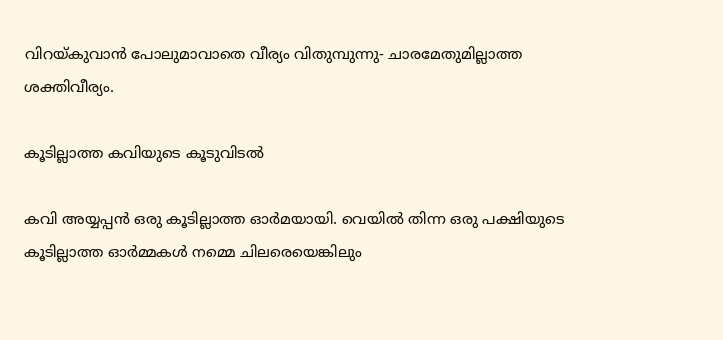വിറയ്കുവാന്‍ പോലുമാവാതെ വീര്യം വിതുമ്പുന്നു- ചാരമേതുമില്ലാത്ത ശക്തിവീര്യം.

കൂടില്ലാത്ത കവിയുടെ കൂടുവിടല്‍

കവി അയ്യപ്പന്‍ ഒരു കൂടില്ലാത്ത ഓര്‍മയായി. വെയില്‍ തിന്ന ഒരു പക്ഷിയുടെ കൂടില്ലാത്ത ഓര്‍മ്മകള്‍ നമ്മെ ചിലരെയെങ്കിലും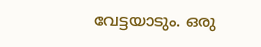വേട്ടയാടും. ഒരു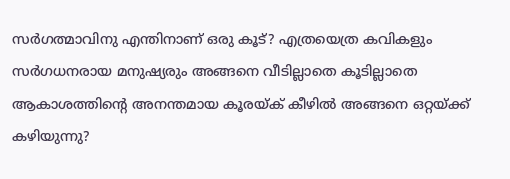സര്‍ഗത്മാവിനു എന്തിനാണ് ഒരു കൂട്? എത്രയെത്ര കവികളും സര്‍ഗധനരായ മനുഷ്യരും അങ്ങനെ വീടില്ലാതെ കൂടില്ലാതെ ആകാശത്തിന്റെ അനന്തമായ കൂരയ്ക് കീഴില്‍ അങ്ങനെ ഒറ്റയ്ക്ക് കഴിയുന്നു?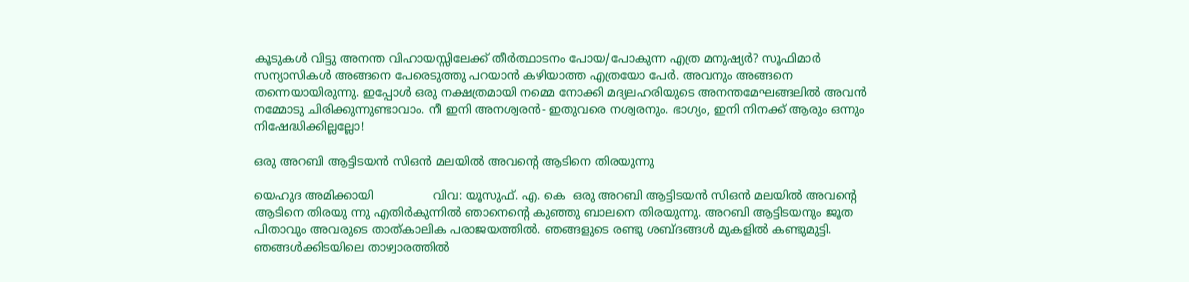കൂടുകള്‍ വിട്ടു അനന്ത വിഹായസ്സിലേക്ക് തീര്‍ത്ഥാടനം പോയ/പോകുന്ന എത്ര മനുഷ്യര്‍? സൂഫിമാര്‍ സന്യാസികള്‍ അങ്ങനെ പേരെടുത്തു പറയാന്‍ കഴിയാത്ത എത്രയോ പേര്‍. അവനും അങ്ങനെ തന്നെയായിരുന്നു. ഇപ്പോള്‍ ഒരു നക്ഷത്രമായി നമ്മെ നോക്കി മദ്യലഹരിയുടെ അനന്തമേഘങ്ങലില്‍ അവന്‍ നമ്മോടു ചിരിക്കുന്നുണ്ടാവാം. നീ ഇനി അനശ്വരന്‍- ഇതുവരെ നശ്വരനും. ഭാഗ്യം, ഇനി നിനക്ക് ആരും ഒന്നും നിഷേദ്ധിക്കില്ലല്ലോ!

ഒരു അറബി ആട്ടിടയന്‍ സിഒന്‍ മലയില്‍ അവന്റെ ആടിനെ തിരയുന്നു

യെഹുദ അമിക്കായി                വിവ: യൂസുഫ്. എ. കെ  ഒരു അറബി ആട്ടിടയന്‍ സിഒന്‍ മലയില്‍ അവന്റെ ആടിനെ തിരയു ന്നു എതിര്‍കുന്നില്‍ ഞാനെന്റെ കുഞ്ഞു ബാലനെ തിരയുന്നു. അറബി ആട്ടിടയനും ജൂത പിതാവും അവരുടെ താത്കാലിക പരാജയത്തില്‍. ഞങ്ങളുടെ രണ്ടു ശബ്ദങ്ങള്‍ മുകളില്‍ കണ്ടുമുട്ടി. ഞങ്ങള്‍ക്കിടയിലെ താഴ്വാരത്തില്‍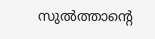സുല്‍ത്താന്റെ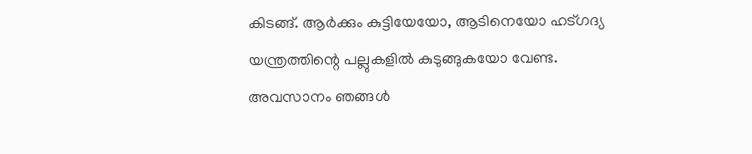കിടങ്ങ്. ആര്‍ക്കും കുട്ടിയേയോ, ആടിനെയോ ഹട്ഗദ്യ യന്ത്രത്തിന്റെ പല്ലുകളില്‍ കുടുങ്ങുകയോ വേണ്ട. അവസാനം ഞങ്ങള്‍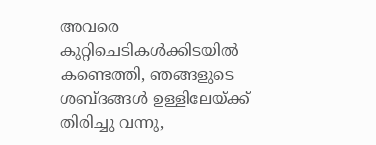അവരെ കുറ്റിചെടികള്‍ക്കിടയില്‍ കണ്ടെത്തി, ഞങ്ങളുടെ ശബ്ദങ്ങള്‍ ഉള്ളിലേയ്ക്ക് തിരിച്ചു വന്നു,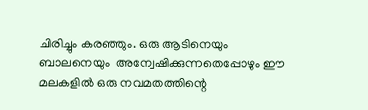ചിരിച്ചും കരഞ്ഞും. ഒരു ആടിനെയും ബാലനെയും  അന്വേഷിക്കുന്നതെപ്പോഴും ഈ മലകളില്‍ ഒരു നവമതത്തിന്റെ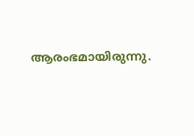ആരംഭമായിരുന്നു.